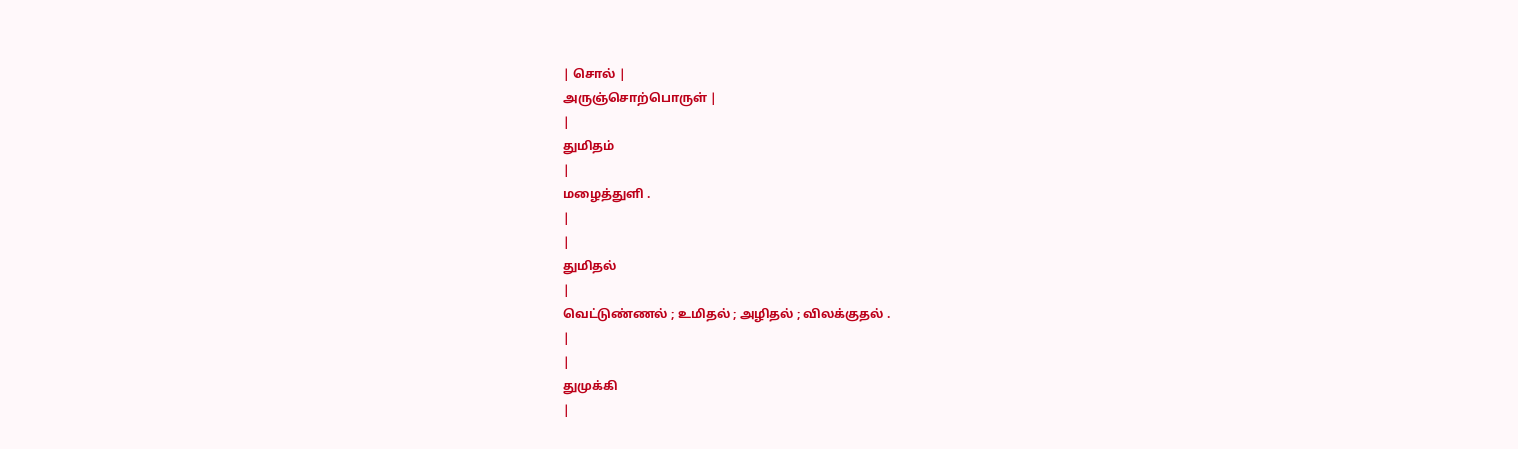| சொல் |
அருஞ்சொற்பொருள் |
|
துமிதம்
|
மழைத்துளி .
|
|
துமிதல்
|
வெட்டுண்ணல் ; உமிதல் ; அழிதல் ; விலக்குதல் .
|
|
துமுக்கி
|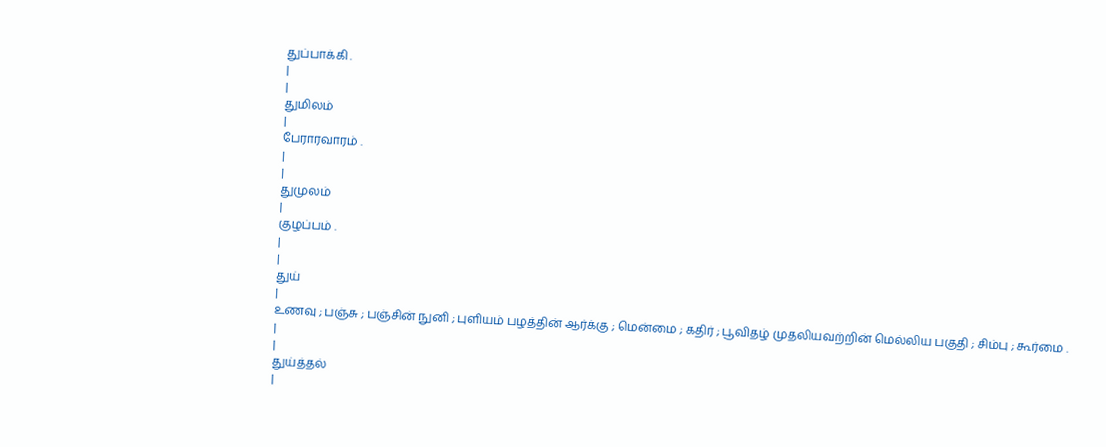துப்பாக்கி .
|
|
துமிலம்
|
பேராரவாரம் .
|
|
துமுலம்
|
குழப்பம் .
|
|
துய்
|
உணவு ; பஞ்சு ; பஞ்சின் நுனி ; புளியம் பழத்தின் ஆர்க்கு ; மென்மை ; கதிர் ; பூவிதழ் முதலியவற்றின் மெல்லிய பகுதி ; சிம்பு ; கூர்மை .
|
|
துய்த்தல்
|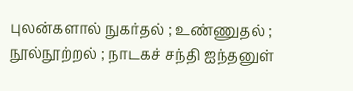புலன்களால் நுகர்தல் ; உண்ணுதல் ; நூல்நூற்றல் ; நாடகச் சந்தி ஐந்தனுள்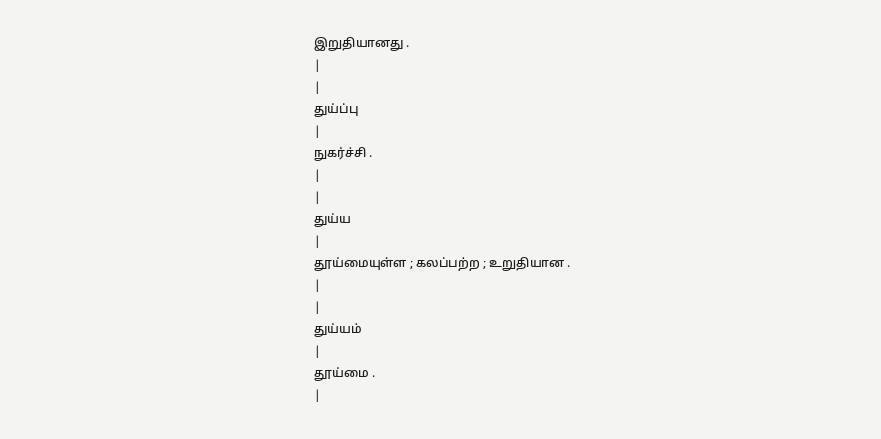இறுதியானது .
|
|
துய்ப்பு
|
நுகர்ச்சி .
|
|
துய்ய
|
தூய்மையுள்ள ; கலப்பற்ற ; உறுதியான .
|
|
துய்யம்
|
தூய்மை .
|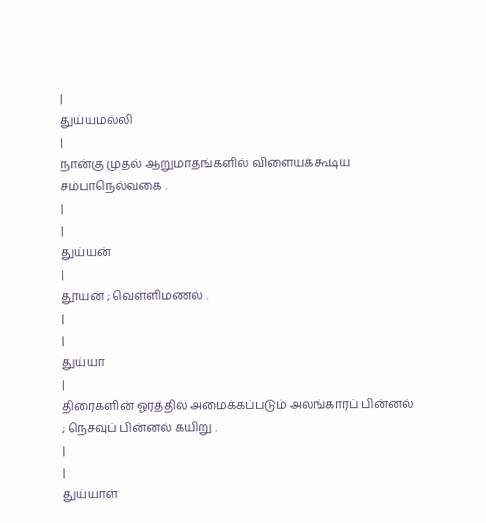|
துய்யமல்லி
|
நான்கு முதல் ஆறுமாதங்களில் விளையக்கூடிய சம்பாநெல்வகை .
|
|
துய்யன்
|
தூயன் ; வெள்ளிமணல் .
|
|
துய்யா
|
திரைகளின் ஓரத்தில் அமைக்கப்படும் அலங்காரப் பின்னல் ; நெசவுப் பின்னல் கயிறு .
|
|
துய்யாள்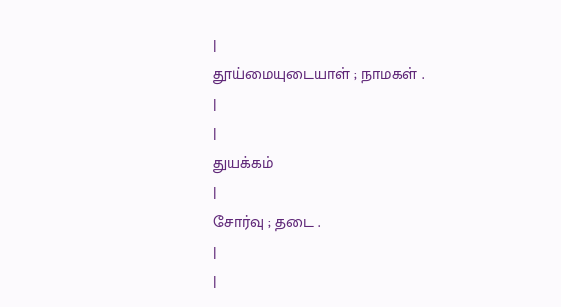|
தூய்மையுடையாள் ; நாமகள் .
|
|
துயக்கம்
|
சோர்வு ; தடை .
|
|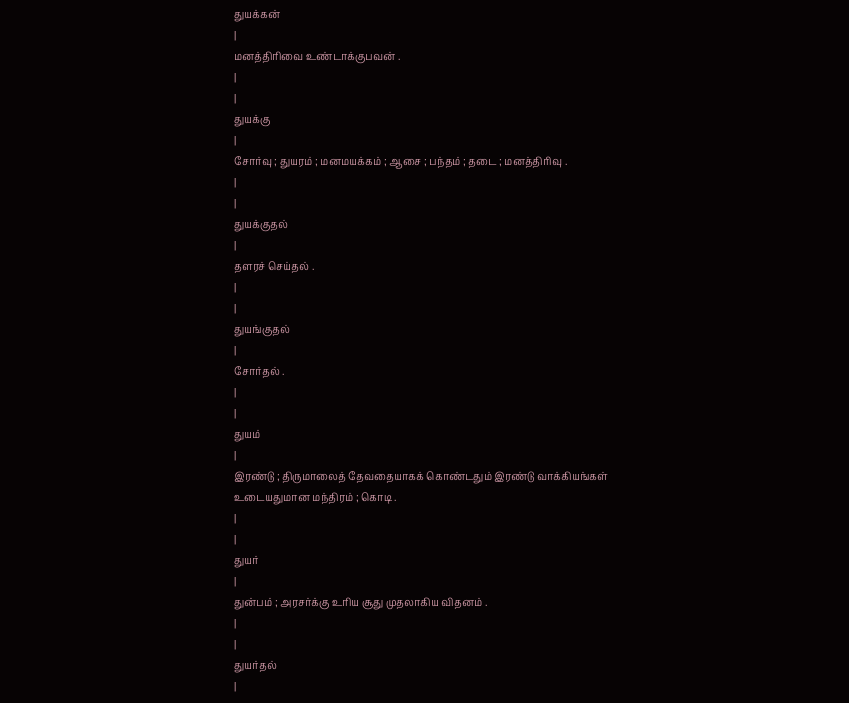துயக்கன்
|
மனத்திரிவை உண்டாக்குபவன் .
|
|
துயக்கு
|
சோர்வு ; துயரம் ; மனமயக்கம் ; ஆசை ; பந்தம் ; தடை ; மனத்திரிவு .
|
|
துயக்குதல்
|
தளரச் செய்தல் .
|
|
துயங்குதல்
|
சோர்தல் .
|
|
துயம்
|
இரண்டு ; திருமாலைத் தேவதையாகக் கொண்டதும் இரண்டு வாக்கியங்கள் உடையதுமான மந்திரம் ; கொடி .
|
|
துயர்
|
துன்பம் ; அரசர்க்கு உரிய சூது முதலாகிய விதனம் .
|
|
துயர்தல்
|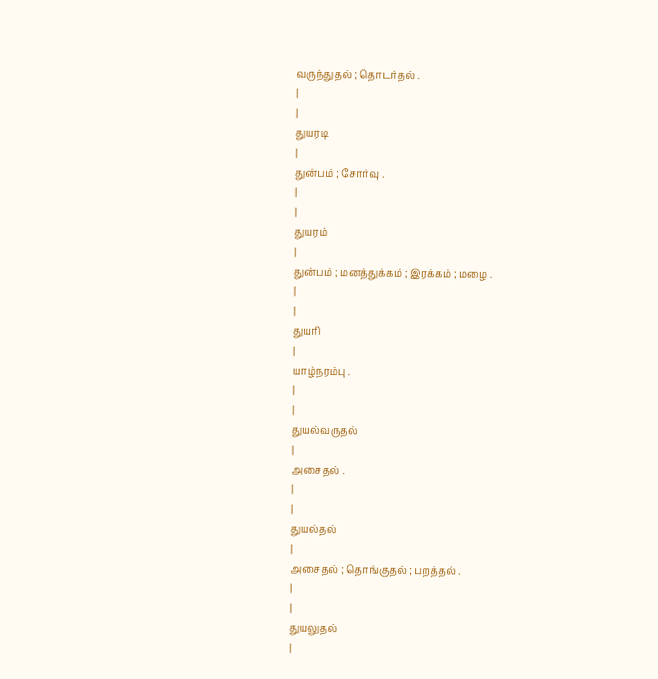வருந்துதல் ; தொடர்தல் .
|
|
துயரடி
|
துன்பம் ; சோர்வு .
|
|
துயரம்
|
துன்பம் ; மனத்துக்கம் ; இரக்கம் ; மழை .
|
|
துயரி
|
யாழ்நரம்பு .
|
|
துயல்வருதல்
|
அசைதல் .
|
|
துயல்தல்
|
அசைதல் ; தொங்குதல் ; பறத்தல் .
|
|
துயலுதல்
|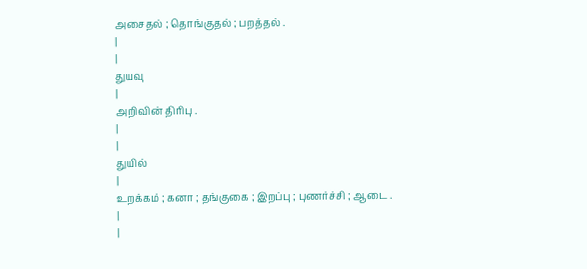அசைதல் ; தொங்குதல் ; பறத்தல் .
|
|
துயவு
|
அறிவின் திரிபு .
|
|
துயில்
|
உறக்கம் ; கனா ; தங்குகை ; இறப்பு ; புணர்ச்சி ; ஆடை .
|
|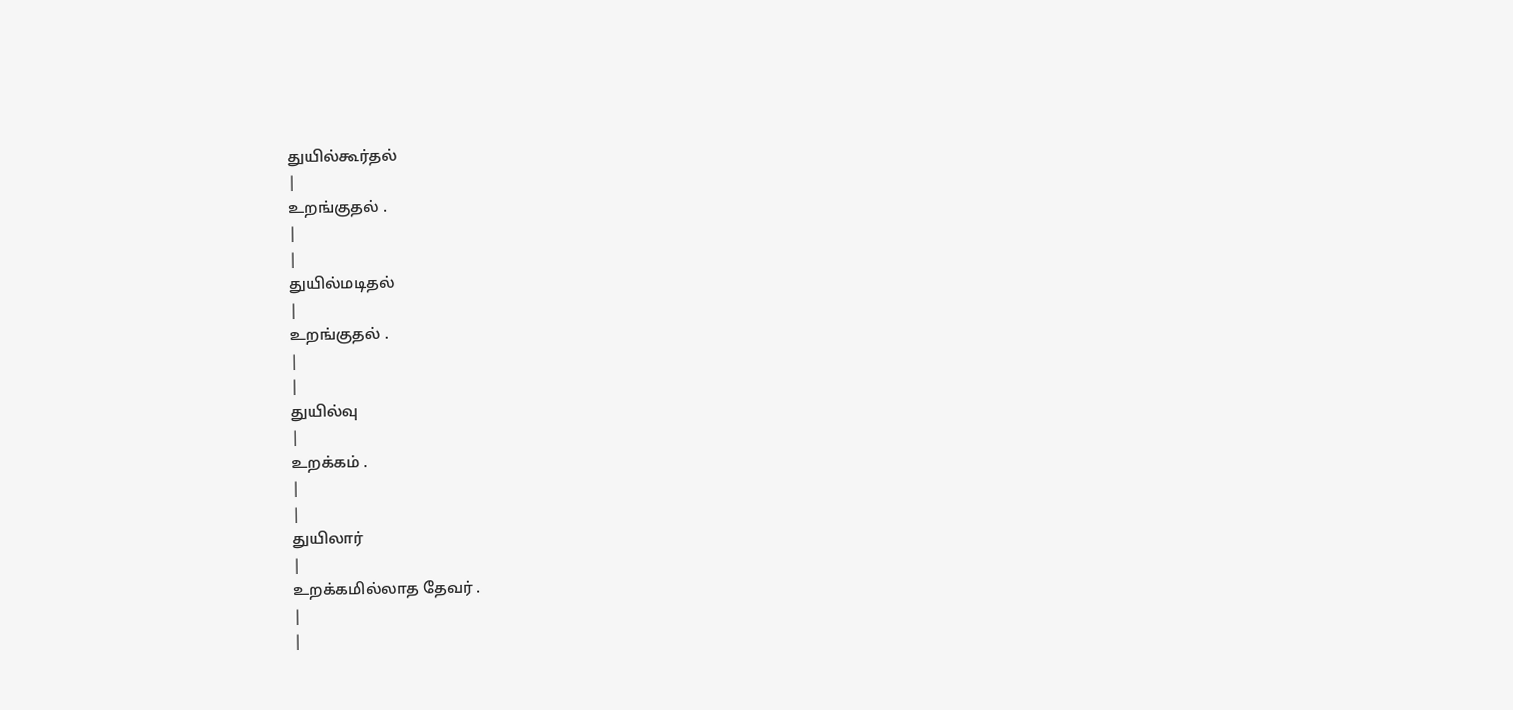துயில்கூர்தல்
|
உறங்குதல் .
|
|
துயில்மடிதல்
|
உறங்குதல் .
|
|
துயில்வு
|
உறக்கம் .
|
|
துயிலார்
|
உறக்கமில்லாத தேவர் .
|
|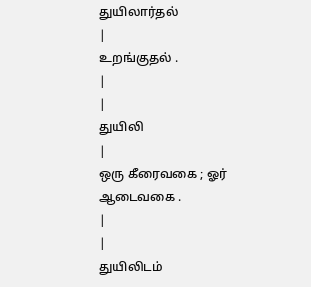துயிலார்தல்
|
உறங்குதல் .
|
|
துயிலி
|
ஒரு கீரைவகை ; ஓர் ஆடைவகை .
|
|
துயிலிடம்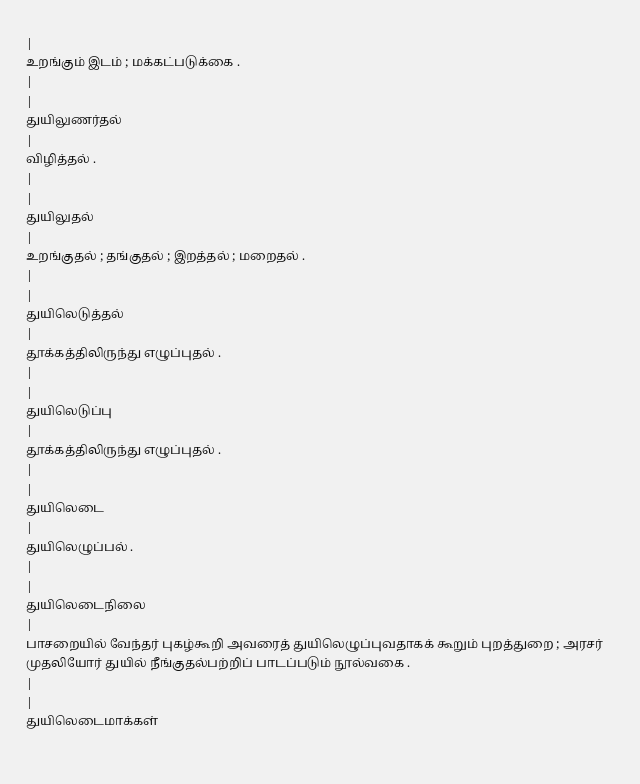|
உறங்கும் இடம் ; மக்கட்படுக்கை .
|
|
துயிலுணர்தல்
|
விழித்தல் .
|
|
துயிலுதல்
|
உறங்குதல் ; தங்குதல் ; இறத்தல் ; மறைதல் .
|
|
துயிலெடுத்தல்
|
தூக்கத்திலிருந்து எழுப்புதல் .
|
|
துயிலெடுப்பு
|
தூக்கத்திலிருந்து எழுப்புதல் .
|
|
துயிலெடை
|
துயிலெழுப்பல் .
|
|
துயிலெடைநிலை
|
பாசறையில் வேந்தர் புகழ்கூறி அவரைத் துயிலெழுப்புவதாகக் கூறும் புறத்துறை ; அரசர் முதலியோர் துயில் நீங்குதல்பற்றிப் பாடப்படும் நூல்வகை .
|
|
துயிலெடைமாக்கள்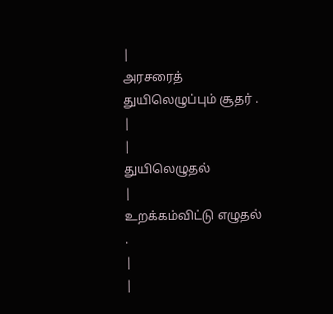|
அரசரைத் துயிலெழுப்பும் சூதர் .
|
|
துயிலெழுதல்
|
உறக்கம்விட்டு எழுதல் .
|
|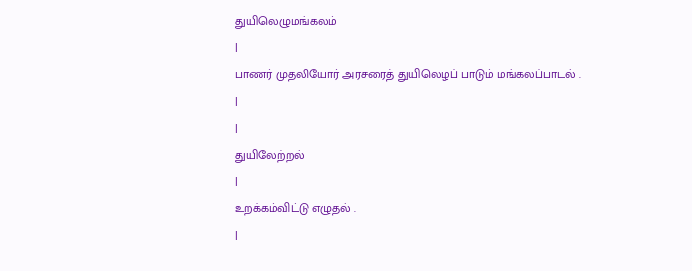துயிலெழுமங்கலம்
|
பாணர் முதலியோர் அரசரைத் துயிலெழப் பாடும் மங்கலப்பாடல் .
|
|
துயிலேற்றல்
|
உறக்கம்விட்டு எழுதல் .
|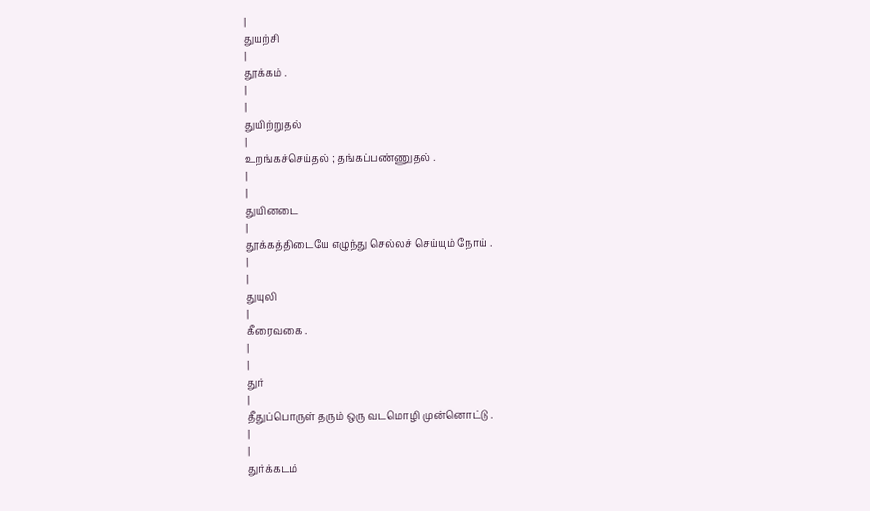|
துயற்சி
|
தூக்கம் .
|
|
துயிற்றுதல்
|
உறங்கச்செய்தல் ; தங்கப்பண்ணுதல் .
|
|
துயினடை
|
தூக்கத்திடையே எழுந்து செல்லச் செய்யும் நோய் .
|
|
துயுலி
|
கீரைவகை .
|
|
துர்
|
தீதுப்பொருள் தரும் ஒரு வடமொழி முன்னொட்டு .
|
|
துர்க்கடம்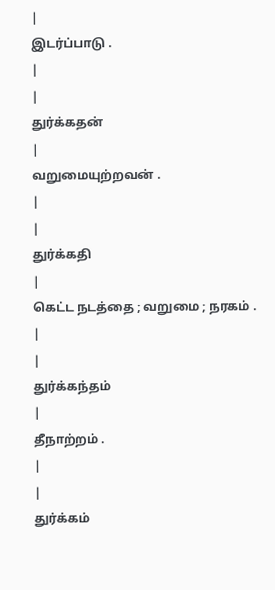|
இடர்ப்பாடு .
|
|
துர்க்கதன்
|
வறுமையுற்றவன் .
|
|
துர்க்கதி
|
கெட்ட நடத்தை ; வறுமை ; நரகம் .
|
|
துர்க்கந்தம்
|
தீநாற்றம் .
|
|
துர்க்கம்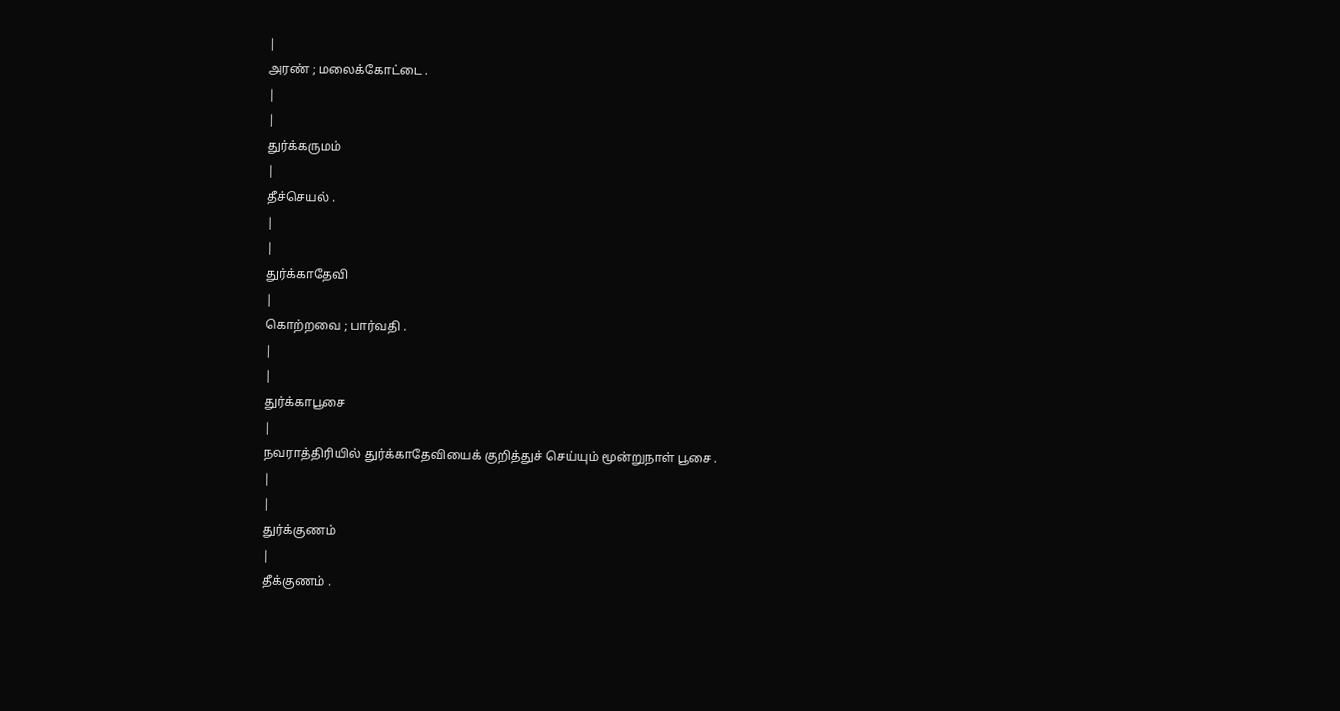|
அரண் ; மலைக்கோட்டை .
|
|
துர்க்கருமம்
|
தீச்செயல் .
|
|
துர்க்காதேவி
|
கொற்றவை ; பார்வதி .
|
|
துர்க்காபூசை
|
நவராத்திரியில் துர்க்காதேவியைக் குறித்துச் செய்யும் மூன்றுநாள் பூசை .
|
|
துர்க்குணம்
|
தீக்குணம் .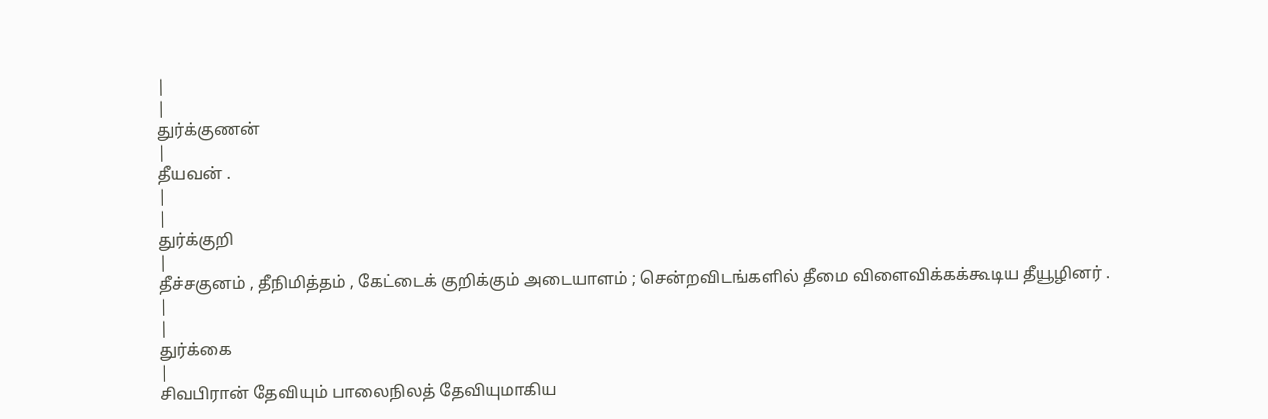|
|
துர்க்குணன்
|
தீயவன் .
|
|
துர்க்குறி
|
தீச்சகுனம் , தீநிமித்தம் , கேட்டைக் குறிக்கும் அடையாளம் ; சென்றவிடங்களில் தீமை விளைவிக்கக்கூடிய தீயூழினர் .
|
|
துர்க்கை
|
சிவபிரான் தேவியும் பாலைநிலத் தேவியுமாகிய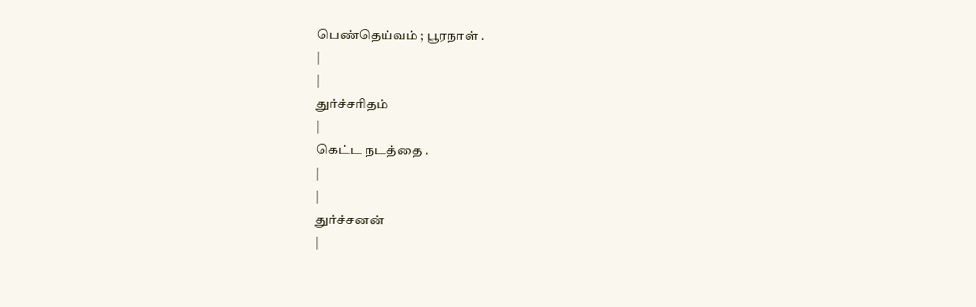பெண்தெய்வம் ; பூரநாள் .
|
|
துர்ச்சரிதம்
|
கெட்ட நடத்தை .
|
|
துர்ச்சனன்
|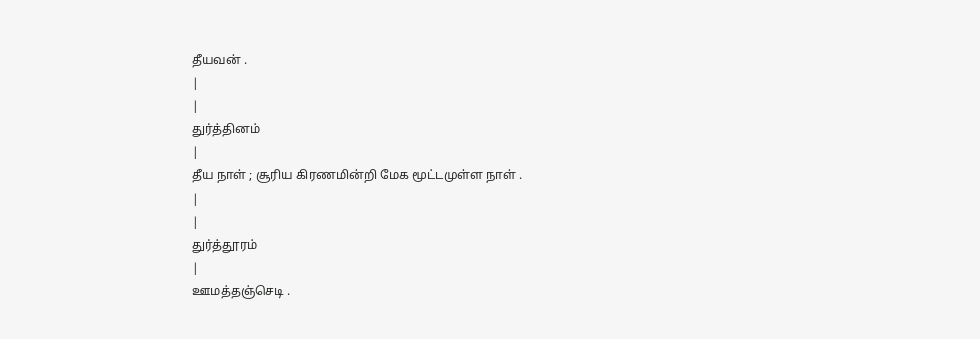தீயவன் .
|
|
துர்த்தினம்
|
தீய நாள் ; சூரிய கிரணமின்றி மேக மூட்டமுள்ள நாள் .
|
|
துர்த்தூரம்
|
ஊமத்தஞ்செடி .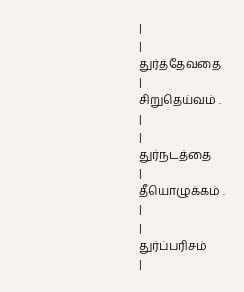|
|
துர்த்தேவதை
|
சிறுதெய்வம் .
|
|
துர்நடத்தை
|
தீயொழுக்கம் .
|
|
துர்ப்பரிசம்
|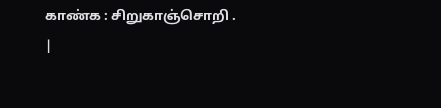காண்க : சிறுகாஞ்சொறி .
|